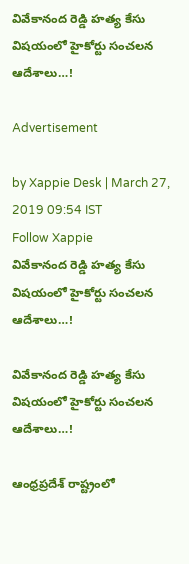వివేకానంద రెడ్డి హత్య కేసు విషయంలో హైకోర్టు సంచలన ఆదేశాలు…!

Advertisement

by Xappie Desk | March 27, 2019 09:54 IST
Follow Xappie
వివేకానంద రెడ్డి హత్య కేసు విషయంలో హైకోర్టు సంచలన ఆదేశాలు…!

వివేకానంద రెడ్డి హత్య కేసు విషయంలో హైకోర్టు సంచలన ఆదేశాలు…!

ఆంధ్రప్రదేశ్ రాష్ట్రంలో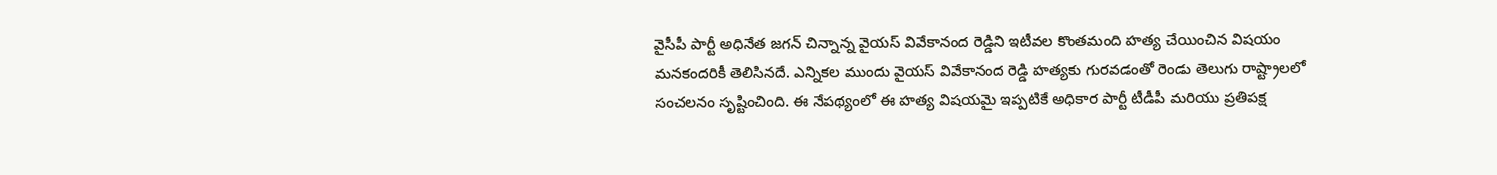వైసీపీ పార్టీ అధినేత జగన్ చిన్నాన్న వైయస్ వివేకానంద రెడ్డిని ఇటీవల కొంతమంది హత్య చేయించిన విషయం మనకందరికీ తెలిసినదే. ఎన్నికల ముందు వైయస్ వివేకానంద రెడ్డి హత్యకు గురవడంతో రెండు తెలుగు రాష్ట్రాలలో సంచలనం సృష్టించింది. ఈ నేపథ్యంలో ఈ హత్య విషయమై ఇప్పటికే అధికార పార్టీ టీడీపీ మరియు ప్రతిపక్ష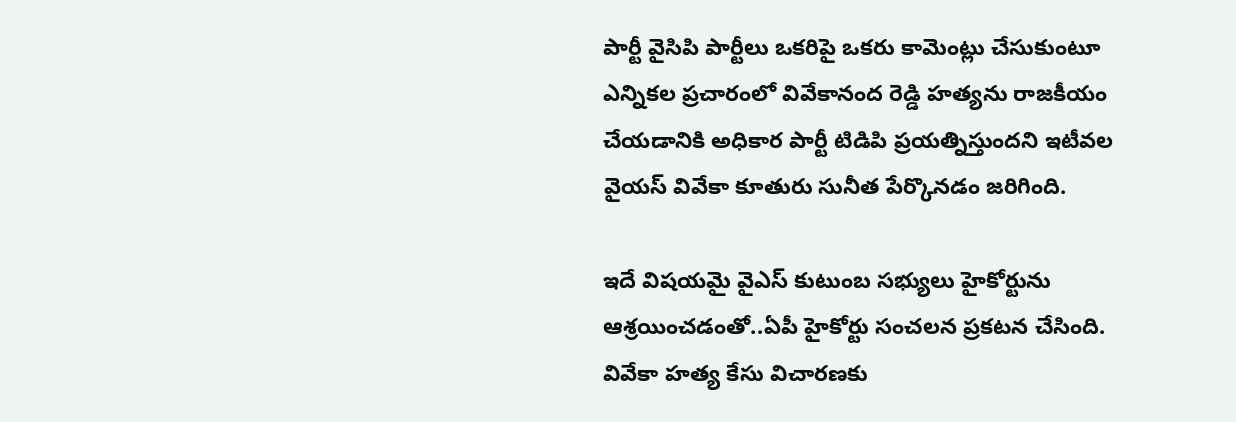పార్టీ వైసిపి పార్టీలు ఒకరిపై ఒకరు కామెంట్లు చేసుకుంటూ ఎన్నికల ప్రచారంలో వివేకానంద రెడ్డి హత్యను రాజకీయం చేయడానికి అధికార పార్టీ టిడిపి ప్రయత్నిస్తుందని ఇటీవల వైయస్ వివేకా కూతురు సునీత పేర్కొనడం జరిగింది.

ఇదే విషయమై వైఎస్ కుటుంబ సభ్యులు హైకోర్టును ఆశ్రయించడంతో..ఏపీ హైకోర్టు సంచ‌ల‌న ప్ర‌క‌ట‌న చేసింది. వివేకా హ‌త్య కేసు విచార‌ణ‌కు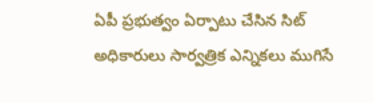ఏపీ ప్ర‌భుత్వం ఏర్పాటు చేసిన సిట్ అధికారులు సార్వ‌త్రిక ఎన్నిక‌లు ముగిసే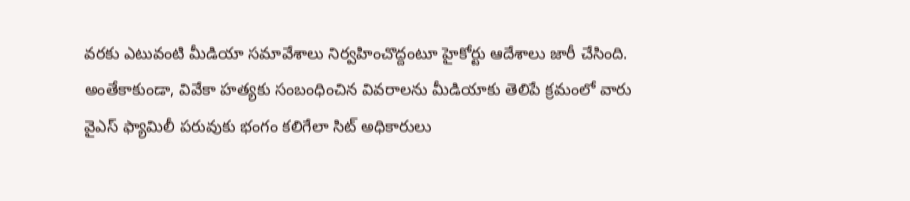వ‌ర‌కు ఎటువంటి మీడియా స‌మావేశాలు నిర్వ‌హించొద్దంటూ హైకోర్టు ఆదేశాలు జారీ చేసింది. అంతేకాకుండా, వివేకా హ‌త్య‌కు సంబంధించిన వివ‌రాల‌ను మీడియాకు తెలిపే క్ర‌మంలో వారు వైఎస్ ఫ్యామిలీ ప‌రువుకు భంగం క‌లిగేలా సిట్ అధికారులు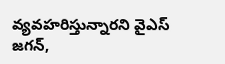వ్య‌వ‌హ‌రిస్తున్నార‌ని వైఎస్ జ‌గ‌న్‌,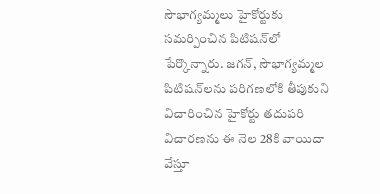సౌభాగ్య‌మ్మ‌లు హైకోర్టుకు స‌మ‌ర్పించిన పిటిష‌న్‌లో పేర్కొన్నారు. జ‌గ‌న్‌, సౌభాగ్య‌మ్మ‌ల పిటిష‌న్‌లను ప‌రిగ‌ణ‌లోకి తీపుకుని విచారించిన హైకోర్టు త‌దుప‌రి విచార‌ణ‌ను ఈ నెల 28కి వాయిదా వేస్తూ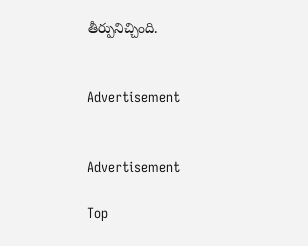తీర్పునిచ్చింది.


Advertisement


Advertisement

Top